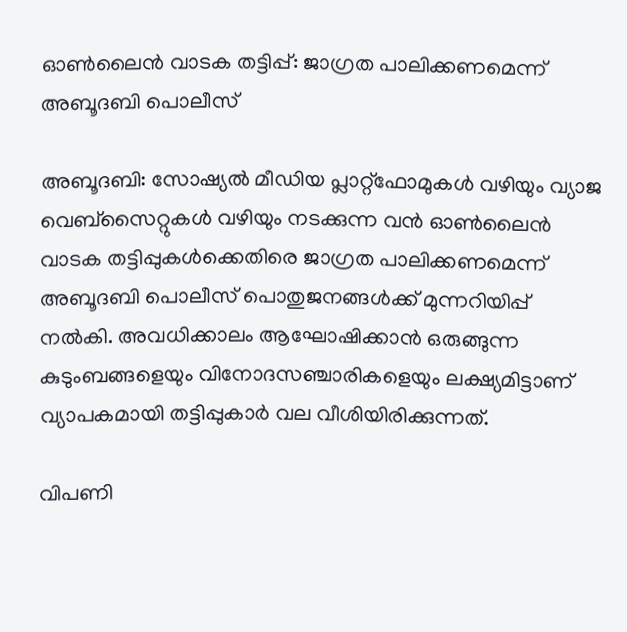ഓണ്‍ലൈന്‍ വാടക തട്ടിപ്പ്: ജാഗ്രത പാലിക്കണമെന്ന് അബൂദബി പൊലീസ്

അബൂദബി: സോഷ്യല്‍ മീഡിയ പ്ലാറ്റ്ഫോമുകള്‍ വഴിയും വ്യാജ വെബ്സൈറ്റുകള്‍ വഴിയും നടക്കുന്ന വന്‍ ഓണ്‍ലൈന്‍ വാടക തട്ടിപ്പുകള്‍ക്കെതിരെ ജാഗ്രത പാലിക്കണമെന്ന് അബൂദബി പൊലീസ് പൊതുജനങ്ങള്‍ക്ക് മുന്നറിയിപ്പ് നല്‍കി. അവധിക്കാലം ആഘോഷിക്കാന്‍ ഒരുങ്ങുന്ന കുടുംബങ്ങളെയും വിനോദസഞ്ചാരികളെയും ലക്ഷ്യമിട്ടാണ് വ്യാപകമായി തട്ടിപ്പുകാര്‍ വല വീശിയിരിക്കുന്നത്.

വിപണി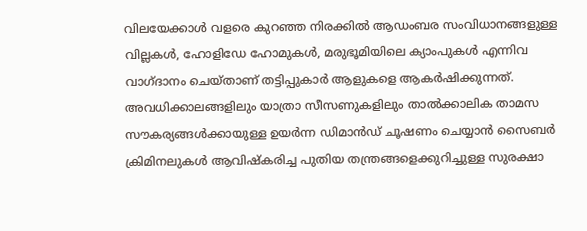വിലയേക്കാള്‍ വളരെ കുറഞ്ഞ നിരക്കില്‍ ആഡംബര സംവിധാനങ്ങളുള്ള വില്ലകള്‍, ഹോളിഡേ ഹോമുകള്‍, മരുഭൂമിയിലെ ക്യാംപുകള്‍ എന്നിവ വാഗ്ദാനം ചെയ്താണ് തട്ടിപ്പുകാര്‍ ആളുകളെ ആകര്‍ഷിക്കുന്നത്. അവധിക്കാലങ്ങളിലും യാത്രാ സീസണുകളിലും താല്‍ക്കാലിക താമസ സൗകര്യങ്ങള്‍ക്കായുള്ള ഉയര്‍ന്ന ഡിമാന്‍ഡ് ചൂഷണം ചെയ്യാന്‍ സൈബര്‍ ക്രിമിനലുകള്‍ ആവിഷ്‌കരിച്ച പുതിയ തന്ത്രങ്ങളെക്കുറിച്ചുള്ള സുരക്ഷാ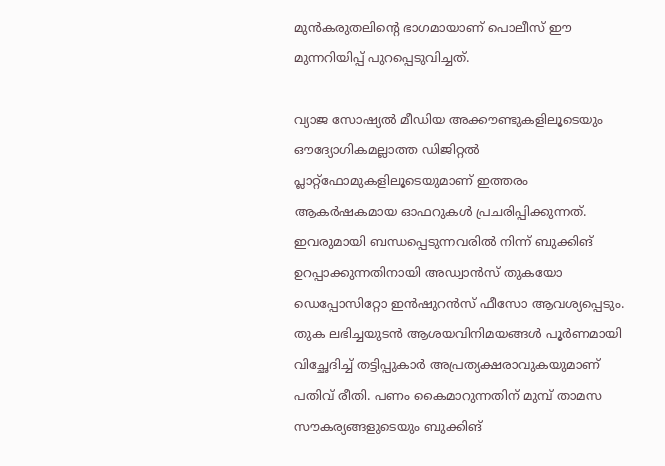മുന്‍കരുതലിന്‍റെ ഭാഗമായാണ് പൊലീസ് ഈ മുന്നറിയിപ്പ് പുറപ്പെടുവിച്ചത്.

വ്യാജ സോഷ്യല്‍ മീഡിയ അക്കൗണ്ടുകളിലൂടെയും ഔദ്യോഗികമല്ലാത്ത ഡിജിറ്റല്‍ പ്ലാറ്റ്ഫോമുകളിലൂടെയുമാണ് ഇത്തരം ആകര്‍ഷകമായ ഓഫറുകള്‍ പ്രചരിപ്പിക്കുന്നത്. ഇവരുമായി ബന്ധപ്പെടുന്നവരില്‍ നിന്ന് ബുക്കിങ് ഉറപ്പാക്കുന്നതിനായി അഡ്വാന്‍സ് തുകയോ ഡെപ്പോസിറ്റോ ഇന്‍ഷുറന്‍സ് ഫീസോ ആവശ്യപ്പെടും. തുക ലഭിച്ചയുടന്‍ ആശയവിനിമയങ്ങള്‍ പൂര്‍ണമായി വിച്ഛേദിച്ച് തട്ടിപ്പുകാര്‍ അപ്രത്യക്ഷരാവുകയുമാണ് പതിവ് രീതി. പണം കൈമാറുന്നതിന് മുമ്പ് താമസ സൗകര്യങ്ങളുടെയും ബുക്കിങ്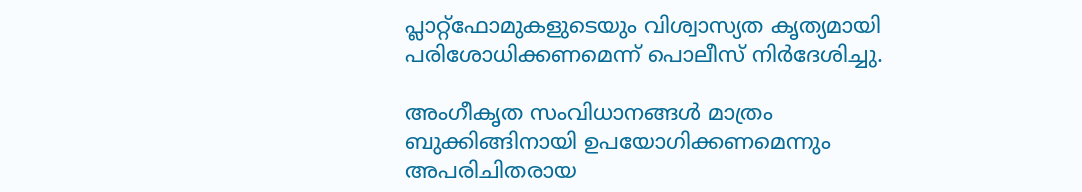പ്ലാറ്റ്ഫോമുകളുടെയും വിശ്വാസ്യത കൃത്യമായി പരിശോധിക്കണമെന്ന് പൊലീസ് നിർദേശിച്ചു.

അംഗീകൃത സംവിധാനങ്ങള്‍ മാത്രം ബുക്കിങ്ങിനായി ഉപയോഗിക്കണമെന്നും അപരിചിതരായ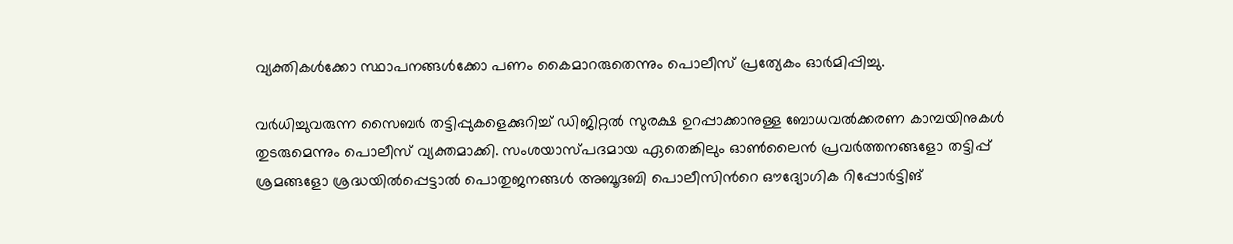വ്യക്തികള്‍ക്കോ സ്ഥാപനങ്ങള്‍ക്കോ പണം കൈമാറരുതെന്നും പൊലീസ് പ്രത്യേകം ഓർമിപ്പിച്ചു.

വര്‍ധിച്ചുവരുന്ന സൈബര്‍ തട്ടിപ്പുകളെക്കുറിച്ച് ഡിജിറ്റല്‍ സുരക്ഷ ഉറപ്പാക്കാനുള്ള ബോധവല്‍ക്കരണ കാമ്പയിനുകള്‍ തുടരുമെന്നും പൊലീസ് വ്യക്തമാക്കി. സംശയാസ്പദമായ ഏതെങ്കിലും ഓണ്‍ലൈന്‍ പ്രവര്‍ത്തനങ്ങളോ തട്ടിപ്പ് ശ്രമങ്ങളോ ശ്രദ്ധയില്‍പ്പെട്ടാല്‍ പൊതുജനങ്ങള്‍ അബൂദബി പൊലീസിന്‍റെ ഔദ്യോഗിക റിപ്പോര്‍ട്ടിങ്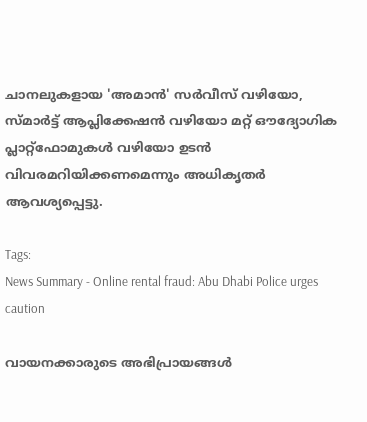ചാനലുകളായ 'അമാന്‍' സര്‍വീസ് വഴിയോ, സ്മാര്‍ട്ട് ആപ്ലിക്കേഷന്‍ വഴിയോ മറ്റ് ഔദ്യോഗിക പ്ലാറ്റ്ഫോമുകള്‍ വഴിയോ ഉടന്‍ വിവരമറിയിക്കണമെന്നും അധികൃതര്‍ ആവശ്യപ്പെട്ടു.

Tags:
News Summary - Online rental fraud: Abu Dhabi Police urges caution

വായനക്കാരുടെ അഭിപ്രായങ്ങള്‍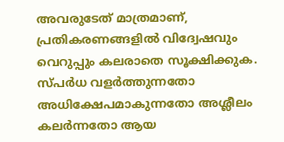അവരുടേത് മാത്രമാണ്, പ്രതികരണങ്ങളിൽ വിദ്വേഷവും വെറുപ്പും കലരാതെ സൂക്ഷിക്കുക. സ്പർധ വളർത്തുന്നതോ അധിക്ഷേപമാകുന്നതോ അശ്ലീലം കലർന്നതോ ആയ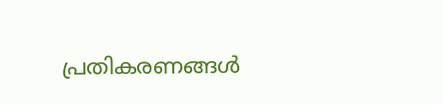പ്രതികരണങ്ങൾ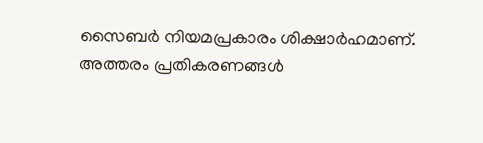സൈബർ നിയമപ്രകാരം ശിക്ഷാർഹമാണ്. അത്തരം പ്രതികരണങ്ങൾ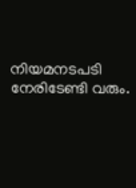നിയമനടപടി നേരിടേണ്ടി വരും.